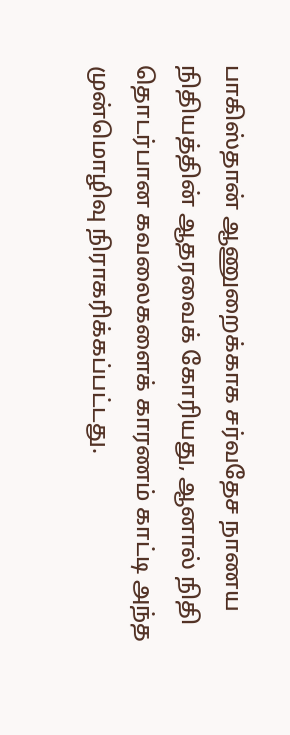பாகிஸ்தான் ஆணுறைக்காக சர்வதேச நாணய நிதியத்தின் ஆதரவைக் கோரியது, ஆனால் நிதி தொடர்பான கவலைகளைக் காரணம் காட்டி அந்த முன்மொழிவு நிராகரிக்கப்பட்டது.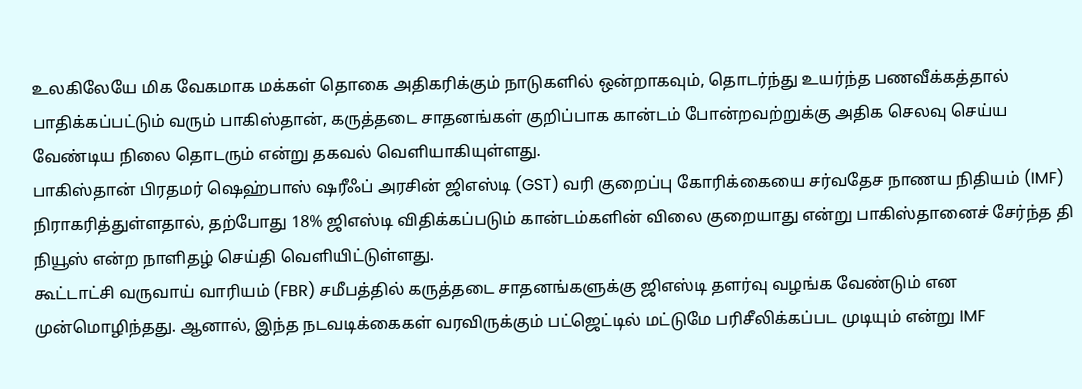உலகிலேயே மிக வேகமாக மக்கள் தொகை அதிகரிக்கும் நாடுகளில் ஒன்றாகவும், தொடர்ந்து உயர்ந்த பணவீக்கத்தால் பாதிக்கப்பட்டும் வரும் பாகிஸ்தான், கருத்தடை சாதனங்கள் குறிப்பாக கான்டம் போன்றவற்றுக்கு அதிக செலவு செய்ய வேண்டிய நிலை தொடரும் என்று தகவல் வெளியாகியுள்ளது.
பாகிஸ்தான் பிரதமர் ஷெஹ்பாஸ் ஷரீஃப் அரசின் ஜிஎஸ்டி (GST) வரி குறைப்பு கோரிக்கையை சர்வதேச நாணய நிதியம் (IMF) நிராகரித்துள்ளதால், தற்போது 18% ஜிஎஸ்டி விதிக்கப்படும் கான்டம்களின் விலை குறையாது என்று பாகிஸ்தானைச் சேர்ந்த தி நியூஸ் என்ற நாளிதழ் செய்தி வெளியிட்டுள்ளது.
கூட்டாட்சி வருவாய் வாரியம் (FBR) சமீபத்தில் கருத்தடை சாதனங்களுக்கு ஜிஎஸ்டி தளர்வு வழங்க வேண்டும் என முன்மொழிந்தது. ஆனால், இந்த நடவடிக்கைகள் வரவிருக்கும் பட்ஜெட்டில் மட்டுமே பரிசீலிக்கப்பட முடியும் என்று IMF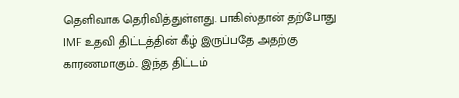தெளிவாக தெரிவித்துள்ளது. பாகிஸ்தான் தற்போது IMF உதவி திட்டத்தின் கீழ் இருப்பதே அதற்கு காரணமாகும்.. இந்த திட்டம்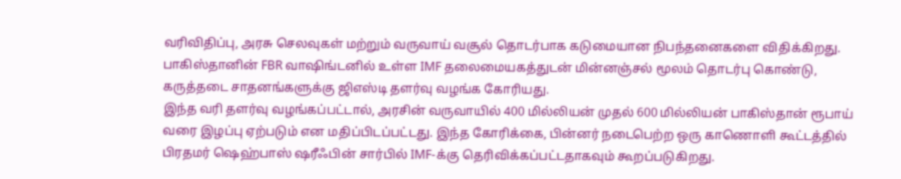வரிவிதிப்பு, அரசு செலவுகள் மற்றும் வருவாய் வசூல் தொடர்பாக கடுமையான நிபந்தனைகளை விதிக்கிறது.
பாகிஸ்தானின் FBR வாஷிங்டனில் உள்ள IMF தலைமையகத்துடன் மின்னஞ்சல் மூலம் தொடர்பு கொண்டு, கருத்தடை சாதனங்களுக்கு ஜிஎஸ்டி தளர்வு வழங்க கோரியது.
இந்த வரி தளர்வு வழங்கப்பட்டால், அரசின் வருவாயில் 400 மில்லியன் முதல் 600 மில்லியன் பாகிஸ்தான் ரூபாய் வரை இழப்பு ஏற்படும் என மதிப்பிடப்பட்டது. இந்த கோரிக்கை, பின்னர் நடைபெற்ற ஒரு காணொளி கூட்டத்தில் பிரதமர் ஷெஹ்பாஸ் ஷரீஃபின் சார்பில் IMF-க்கு தெரிவிக்கப்பட்டதாகவும் கூறப்படுகிறது.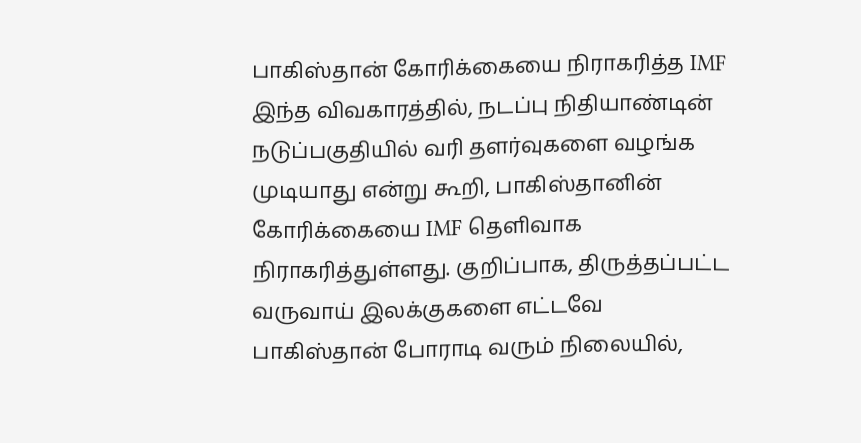பாகிஸ்தான் கோரிக்கையை நிராகரித்த IMF
இந்த விவகாரத்தில், நடப்பு நிதியாண்டின் நடுப்பகுதியில் வரி தளர்வுகளை வழங்க முடியாது என்று கூறி, பாகிஸ்தானின் கோரிக்கையை IMF தெளிவாக நிராகரித்துள்ளது. குறிப்பாக, திருத்தப்பட்ட வருவாய் இலக்குகளை எட்டவே பாகிஸ்தான் போராடி வரும் நிலையில்,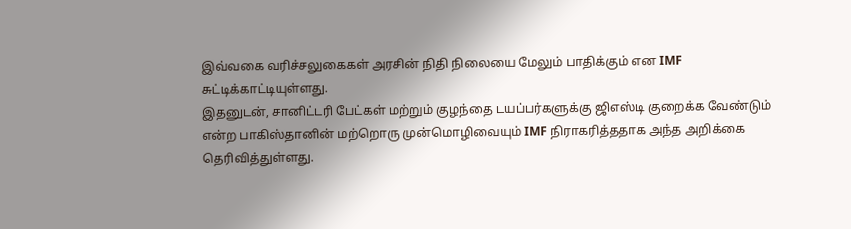இவ்வகை வரிச்சலுகைகள் அரசின் நிதி நிலையை மேலும் பாதிக்கும் என IMF சுட்டிக்காட்டியுள்ளது.
இதனுடன், சானிட்டரி பேட்கள் மற்றும் குழந்தை டயப்பர்களுக்கு ஜிஎஸ்டி குறைக்க வேண்டும் என்ற பாகிஸ்தானின் மற்றொரு முன்மொழிவையும் IMF நிராகரித்ததாக அந்த அறிக்கை தெரிவித்துள்ளது.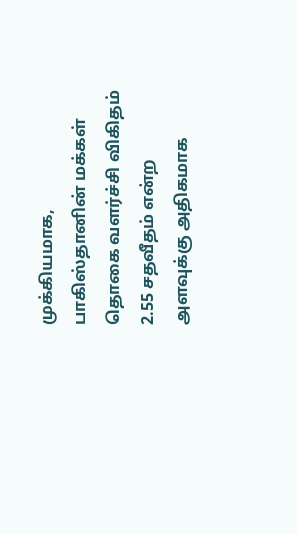முக்கியமாக, பாகிஸ்தானின் மக்கள் தொகை வளர்ச்சி விகிதம் 2.55 சதவீதம் என்ற அளவுக்கு அதிகமாக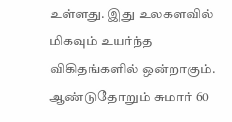உள்ளது. இது உலகளவில் மிகவும் உயர்ந்த விகிதங்களில் ஒன்றாகும். ஆண்டுதோறும் சுமார் 60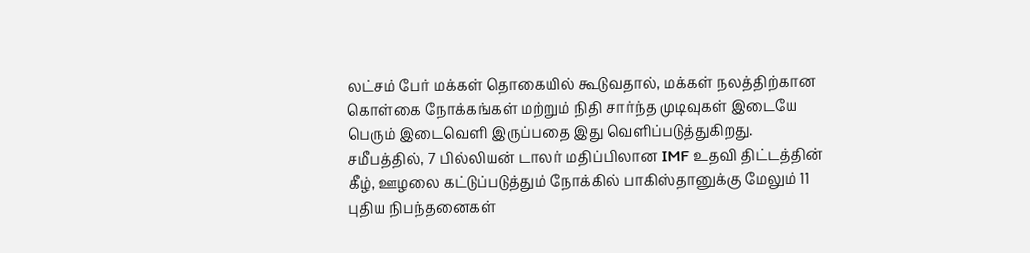லட்சம் பேர் மக்கள் தொகையில் கூடுவதால், மக்கள் நலத்திற்கான கொள்கை நோக்கங்கள் மற்றும் நிதி சார்ந்த முடிவுகள் இடையே பெரும் இடைவெளி இருப்பதை இது வெளிப்படுத்துகிறது.
சமீபத்தில், 7 பில்லியன் டாலர் மதிப்பிலான IMF உதவி திட்டத்தின் கீழ், ஊழலை கட்டுப்படுத்தும் நோக்கில் பாகிஸ்தானுக்கு மேலும் 11 புதிய நிபந்தனைகள்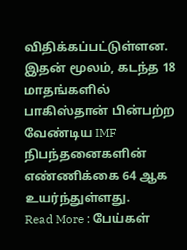விதிக்கப்பட்டுள்ளன. இதன் மூலம், கடந்த 18 மாதங்களில் பாகிஸ்தான் பின்பற்ற வேண்டிய IMF நிபந்தனைகளின் எண்ணிக்கை 64 ஆக உயர்ந்துள்ளது.
Read More : பேய்கள்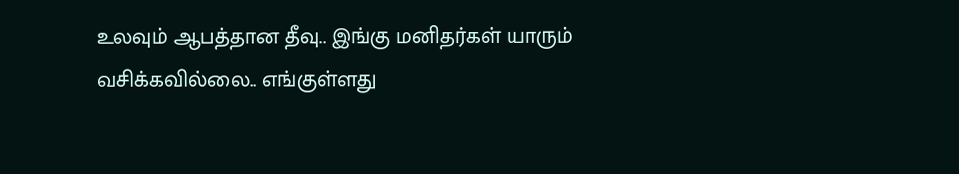உலவும் ஆபத்தான தீவு.. இங்கு மனிதர்கள் யாரும் வசிக்கவில்லை.. எங்குள்ளது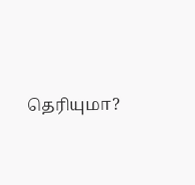தெரியுமா?